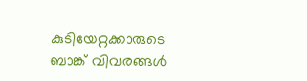കുടിയേറ്റക്കാരുടെ ബാങ്ക് വിവരങ്ങൾ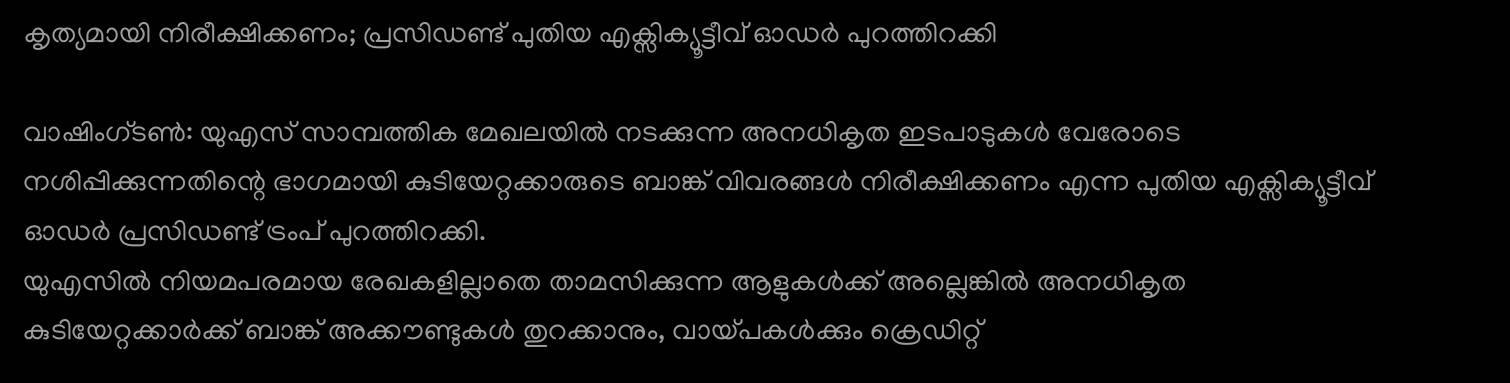കൃത്യമായി നിരീക്ഷിക്കണം; പ്രസിഡണ്ട് പുതിയ എക്സിക്യൂട്ടീവ് ഓഡർ പുറത്തിറക്കി

വാഷിംഗ്ടൺ: യുഎസ് സാമ്പത്തിക മേഖലയിൽ നടക്കുന്ന അനധികൃത ഇടപാടുകൾ വേരോടെ നശിപ്പിക്കുന്നതിന്റെ ഭാഗമായി കുടിയേറ്റക്കാരുടെ ബാങ്ക് വിവരങ്ങൾ നിരീക്ഷിക്കണം എന്ന പുതിയ എക്സിക്യൂട്ടീവ് ഓഡർ പ്രസിഡണ്ട് ട്രംപ് പുറത്തിറക്കി.
യുഎസിൽ നിയമപരമായ രേഖകളില്ലാതെ താമസിക്കുന്ന ആളുകൾക്ക് അല്ലെങ്കിൽ അനധികൃത കുടിയേറ്റക്കാർക്ക് ബാങ്ക് അക്കൗണ്ടുകൾ തുറക്കാനും, വായ്പകൾക്കും ക്രെഡിറ്റ്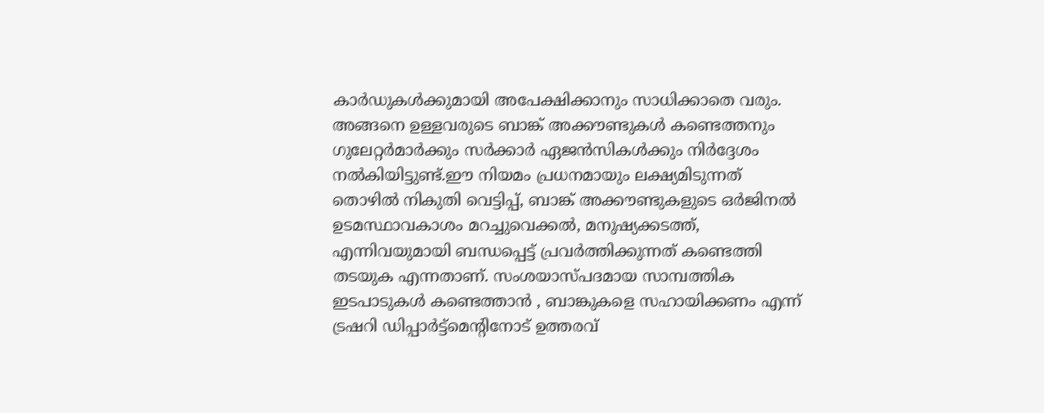കാർഡുകൾക്കുമായി അപേക്ഷിക്കാനും സാധിക്കാതെ വരും. അങ്ങനെ ഉള്ളവരുടെ ബാങ്ക് അക്കൗണ്ടുകൾ കണ്ടെത്തനും ഗുലേറ്റർമാർക്കും സർക്കാർ ഏജൻസികൾക്കും നിർദ്ദേശം നൽകിയിട്ടുണ്ട്.ഈ നിയമം പ്രധനമായും ലക്ഷ്യമിടുന്നത് തൊഴിൽ നികുതി വെട്ടിപ്പ്, ബാങ്ക് അക്കൗണ്ടുകളുടെ ഒർജിനൽ ഉടമസ്ഥാവകാശം മറച്ചുവെക്കൽ, മനുഷ്യക്കടത്ത്, എന്നിവയുമായി ബന്ധപ്പെട്ട് പ്രവർത്തിക്കുന്നത് കണ്ടെത്തി തടയുക എന്നതാണ്. സംശയാസ്പദമായ സാമ്പത്തിക ഇടപാടുകൾ കണ്ടെത്താൻ , ബാങ്കുകളെ സഹായിക്കണം എന്ന് ട്രഷറി ഡിപ്പാർട്ട്മെന്റിനോട് ഉത്തരവ്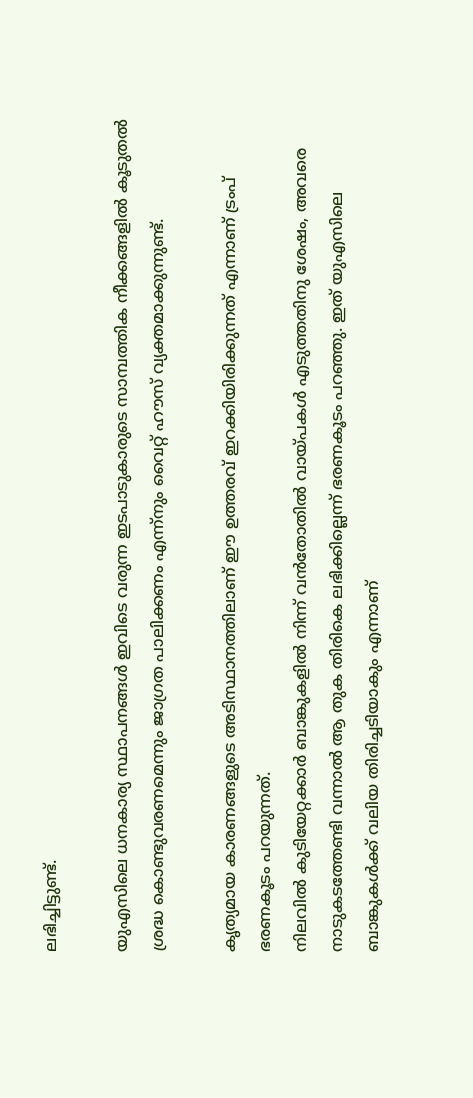ലഭിച്ചിട്ടുണ്ട്.

യുഎസിലെ ധനകാര്യ സ്ഥാപനങ്ങൾ ഇവിടെ വരുന്ന ഇടപാടുകാരുടെ സാമ്പത്തിക നീക്കങ്ങളിൽ കൂടുതൽ ശ്രദ്ധ കൊണ്ടുവരണമെന്നും ജാഗ്രത പാലിക്കണം എന്ന്നും വൈറ്റ് ഹൗസ് വ്യക്തമാക്കുന്നുണ്ട്.

കൃത്യമായ കാരണങ്ങളുടെ അടിസ്ഥാനത്തിലാണ് ഈ ഉത്തരവ് ഇറക്കിയിരിക്കുന്നത് എന്നാണ് ട്രംപ് ഭരണകൂടം പറയുന്നത്.
നിലവിൽ കുടിയേറ്റക്കാർ ബാങ്കുകളിൽ നിന്ന് വൻതോതിൽ വായ്പകൾ എടുത്തതിനു ശേഷം, അവരെ നാടുകടത്തേണ്ടി വന്നാൽ ആ തുക തിരികെ ലഭിക്കില്ലെന്ന് ഭരണകൂടം പറഞ്ഞു. ഇത് യുഎസിലെ ബാങ്കുകൾക്ക് വലിയ തിരിച്ചടിയാകും എന്നാണ്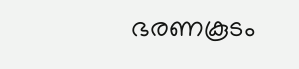ഭരണകൂടം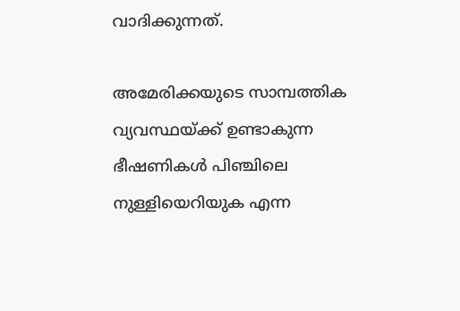വാദിക്കുന്നത്.

അമേരിക്കയുടെ സാമ്പത്തിക വ്യവസ്ഥയ്ക്ക് ഉണ്ടാകുന്ന ഭീഷണികൾ പിഞ്ചിലെ നുള്ളിയെറിയുക എന്ന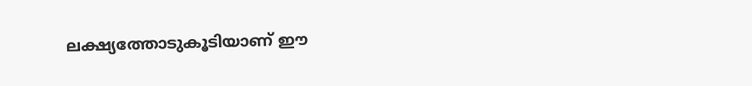ലക്ഷ്യത്തോടുകൂടിയാണ് ഈ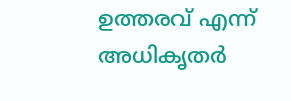ഉത്തരവ് എന്ന് അധികൃതർ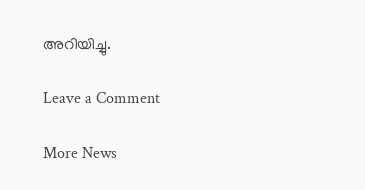അറിയിച്ചു.

Leave a Comment

More News